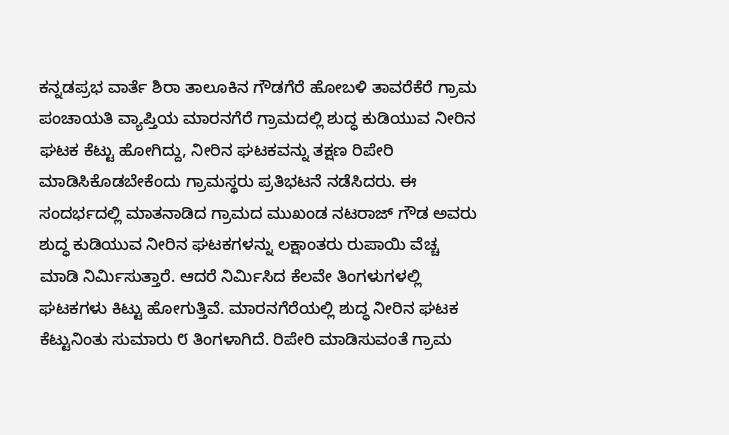ಕನ್ನಡಪ್ರಭ ವಾರ್ತೆ ಶಿರಾ ತಾಲೂಕಿನ ಗೌಡಗೆರೆ ಹೋಬಳಿ ತಾವರೆಕೆರೆ ಗ್ರಾಮ ಪಂಚಾಯತಿ ವ್ಯಾಪ್ತಿಯ ಮಾರನಗೆರೆ ಗ್ರಾಮದಲ್ಲಿ ಶುದ್ಧ ಕುಡಿಯುವ ನೀರಿನ ಘಟಕ ಕೆಟ್ಟು ಹೋಗಿದ್ದು, ನೀರಿನ ಘಟಕವನ್ನು ತಕ್ಷಣ ರಿಪೇರಿ ಮಾಡಿಸಿಕೊಡಬೇಕೆಂದು ಗ್ರಾಮಸ್ಥರು ಪ್ರತಿಭಟನೆ ನಡೆಸಿದರು. ಈ ಸಂದರ್ಭದಲ್ಲಿ ಮಾತನಾಡಿದ ಗ್ರಾಮದ ಮುಖಂಡ ನಟರಾಜ್ ಗೌಡ ಅವರು ಶುದ್ಧ ಕುಡಿಯುವ ನೀರಿನ ಘಟಕಗಳನ್ನು ಲಕ್ಷಾಂತರು ರುಪಾಯಿ ವೆಚ್ಚ ಮಾಡಿ ನಿರ್ಮಿಸುತ್ತಾರೆ. ಆದರೆ ನಿರ್ಮಿಸಿದ ಕೆಲವೇ ತಿಂಗಳುಗಳಲ್ಲಿ ಘಟಕಗಳು ಕಿಟ್ಟು ಹೋಗುತ್ತಿವೆ. ಮಾರನಗೆರೆಯಲ್ಲಿ ಶುದ್ಧ ನೀರಿನ ಘಟಕ ಕೆಟ್ಟುನಿಂತು ಸುಮಾರು ೮ ತಿಂಗಳಾಗಿದೆ. ರಿಪೇರಿ ಮಾಡಿಸುವಂತೆ ಗ್ರಾಮ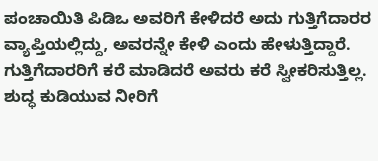ಪಂಚಾಯಿತಿ ಪಿಡಿಒ ಅವರಿಗೆ ಕೇಳಿದರೆ ಅದು ಗುತ್ತಿಗೆದಾರರ ವ್ಯಾಪ್ತಿಯಲ್ಲಿದ್ದು, ಅವರನ್ನೇ ಕೇಳಿ ಎಂದು ಹೇಳುತ್ತಿದ್ದಾರೆ. ಗುತ್ತಿಗೆದಾರರಿಗೆ ಕರೆ ಮಾಡಿದರೆ ಅವರು ಕರೆ ಸ್ವೀಕರಿಸುತ್ತಿಲ್ಲ. ಶುದ್ಧ ಕುಡಿಯುವ ನೀರಿಗೆ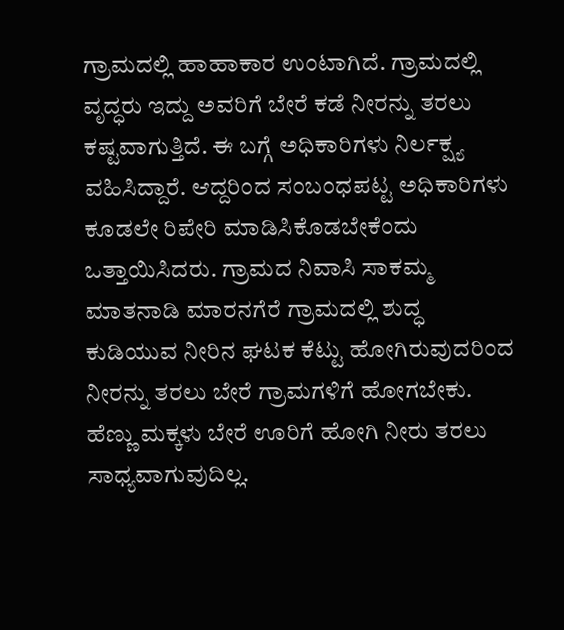ಗ್ರಾಮದಲ್ಲಿ ಹಾಹಾಕಾರ ಉಂಟಾಗಿದೆ. ಗ್ರಾಮದಲ್ಲಿ ವೃದ್ಧರು ಇದ್ದು ಅವರಿಗೆ ಬೇರೆ ಕಡೆ ನೀರನ್ನು ತರಲು ಕಷ್ಟವಾಗುತ್ತಿದೆ. ಈ ಬಗ್ಗೆ ಅಧಿಕಾರಿಗಳು ನಿರ್ಲಕ್ಷ್ಯ ವಹಿಸಿದ್ದಾರೆ. ಆದ್ದರಿಂದ ಸಂಬಂಧಪಟ್ಟ ಅಧಿಕಾರಿಗಳು ಕೂಡಲೇ ರಿಪೇರಿ ಮಾಡಿಸಿಕೊಡಬೇಕೆಂದು ಒತ್ತಾಯಿಸಿದರು. ಗ್ರಾಮದ ನಿವಾಸಿ ಸಾಕಮ್ಮ ಮಾತನಾಡಿ ಮಾರನಗೆರೆ ಗ್ರಾಮದಲ್ಲಿ ಶುದ್ಧ ಕುಡಿಯುವ ನೀರಿನ ಘಟಕ ಕೆಟ್ಟು ಹೋಗಿರುವುದರಿಂದ ನೀರನ್ನು ತರಲು ಬೇರೆ ಗ್ರಾಮಗಳಿಗೆ ಹೋಗಬೇಕು. ಹೆಣ್ಣು ಮಕ್ಕಳು ಬೇರೆ ಊರಿಗೆ ಹೋಗಿ ನೀರು ತರಲು ಸಾಧ್ಯವಾಗುವುದಿಲ್ಲ.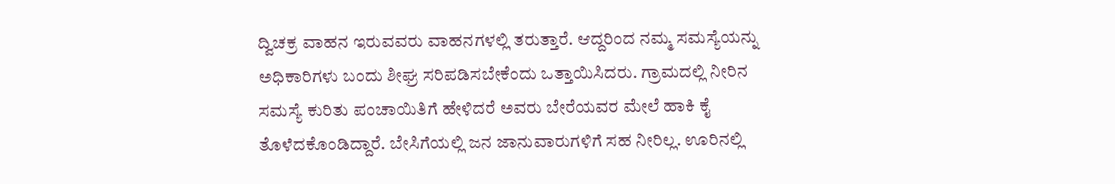ದ್ವಿಚಕ್ರ ವಾಹನ ಇರುವವರು ವಾಹನಗಳಲ್ಲಿ ತರುತ್ತಾರೆ. ಆದ್ದರಿಂದ ನಮ್ಮ ಸಮಸ್ಯೆಯನ್ನು ಅಧಿಕಾರಿಗಳು ಬಂದು ಶೀಘ್ರ ಸರಿಪಡಿಸಬೇಕೆಂದು ಒತ್ತಾಯಿಸಿದರು. ಗ್ರಾಮದಲ್ಲಿ ನೀರಿನ ಸಮಸ್ಯೆ ಕುರಿತು ಪಂಚಾಯಿತಿಗೆ ಹೇಳಿದರೆ ಅವರು ಬೇರೆಯವರ ಮೇಲೆ ಹಾಕಿ ಕೈ ತೊಳೆದಕೊಂಡಿದ್ದಾರೆ. ಬೇಸಿಗೆಯಲ್ಲಿ ಜನ ಜಾನುವಾರುಗಳಿಗೆ ಸಹ ನೀರಿಲ್ಲ. ಊರಿನಲ್ಲಿ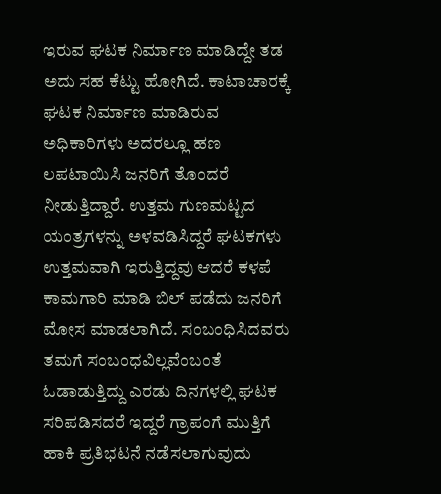ಇರುವ ಘಟಕ ನಿರ್ಮಾಣ ಮಾಡಿದ್ದೇ ತಡ ಅದು ಸಹ ಕೆಟ್ಟು ಹೋಗಿದೆ. ಕಾಟಾಚಾರಕ್ಕೆ ಘಟಕ ನಿರ್ಮಾಣ ಮಾಡಿರುವ ಅಧಿಕಾರಿಗಳು ಅದರಲ್ಲೂ ಹಣ ಲಪಟಾಯಿಸಿ ಜನರಿಗೆ ತೊಂದರೆ ನೀಡುತ್ತಿದ್ದಾರೆ. ಉತ್ತಮ ಗುಣಮಟ್ಟದ ಯಂತ್ರಗಳನ್ನು ಅಳವಡಿಸಿದ್ದರೆ ಘಟಕಗಳು ಉತ್ತಮವಾಗಿ ಇರುತ್ತಿದ್ದವು ಆದರೆ ಕಳಪೆ ಕಾಮಗಾರಿ ಮಾಡಿ ಬಿಲ್ ಪಡೆದು ಜನರಿಗೆ ಮೋಸ ಮಾಡಲಾಗಿದೆ. ಸಂಬಂಧಿಸಿದವರು ತಮಗೆ ಸಂಬಂಧವಿಲ್ಲವೆಂಬಂತೆ ಓಡಾಡುತ್ತಿದ್ದು ಎರಡು ದಿನಗಳಲ್ಲಿ ಘಟಕ ಸರಿಪಡಿಸದರೆ ಇದ್ದರೆ ಗ್ರಾಪಂಗೆ ಮುತ್ತಿಗೆ ಹಾಕಿ ಪ್ರತಿಭಟನೆ ನಡೆಸಲಾಗುವುದು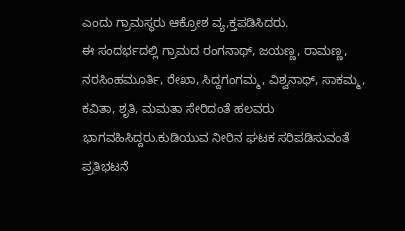ಎಂದು ಗ್ರಾಮಸ್ಥರು ಆಕ್ರೋಶ ವ್ಯ,ಕ್ತಪಡಿಸಿದರು.
ಈ ಸಂದರ್ಭದಲ್ಲಿ ಗ್ರಾಮದ ರಂಗನಾಥ್, ಜಯಣ್ಣ, ರಾಮಣ್ಣ, ನರಸಿಂಹಮೂರ್ತಿ, ರೇಖಾ, ಸಿದ್ದಗಂಗಮ್ಮ, ವಿಶ್ವನಾಥ್, ಸಾಕಮ್ಮ, ಕವಿತಾ, ಶೃತಿ, ಮಮತಾ ಸೇರಿದಂತೆ ಹಲವರು ಭಾಗವಹಿಸಿದ್ದರು.ಕುಡಿಯುವ ನೀರಿನ ಘಟಕ ಸರಿಪಡಿಸುವಂತೆ ಪ್ರತಿಭಟನೆ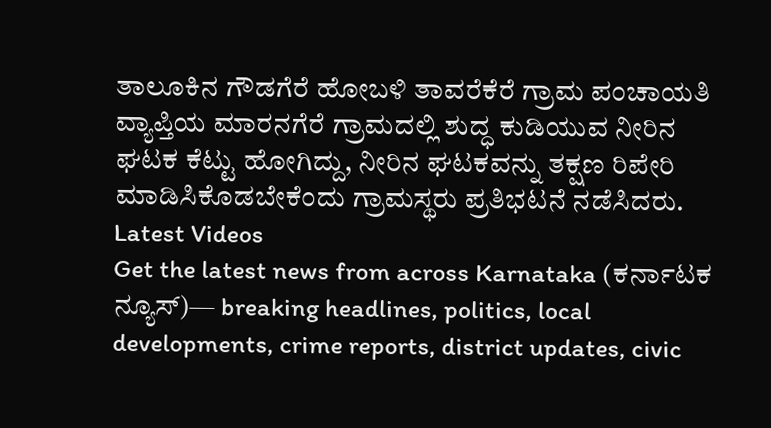ತಾಲೂಕಿನ ಗೌಡಗೆರೆ ಹೋಬಳಿ ತಾವರೆಕೆರೆ ಗ್ರಾಮ ಪಂಚಾಯತಿ ವ್ಯಾಪ್ತಿಯ ಮಾರನಗೆರೆ ಗ್ರಾಮದಲ್ಲಿ ಶುದ್ಧ ಕುಡಿಯುವ ನೀರಿನ ಘಟಕ ಕೆಟ್ಟು ಹೋಗಿದ್ದು, ನೀರಿನ ಘಟಕವನ್ನು ತಕ್ಷಣ ರಿಪೇರಿ ಮಾಡಿಸಿಕೊಡಬೇಕೆಂದು ಗ್ರಾಮಸ್ಥರು ಪ್ರತಿಭಟನೆ ನಡೆಸಿದರು.
Latest Videos
Get the latest news from across Karnataka (ಕರ್ನಾಟಕ ನ್ಯೂಸ್)— breaking headlines, politics, local developments, crime reports, district updates, civic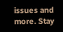issues and more. Stay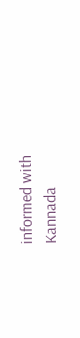informed with Kannada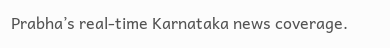Prabha’s real‑time Karnataka news coverage.